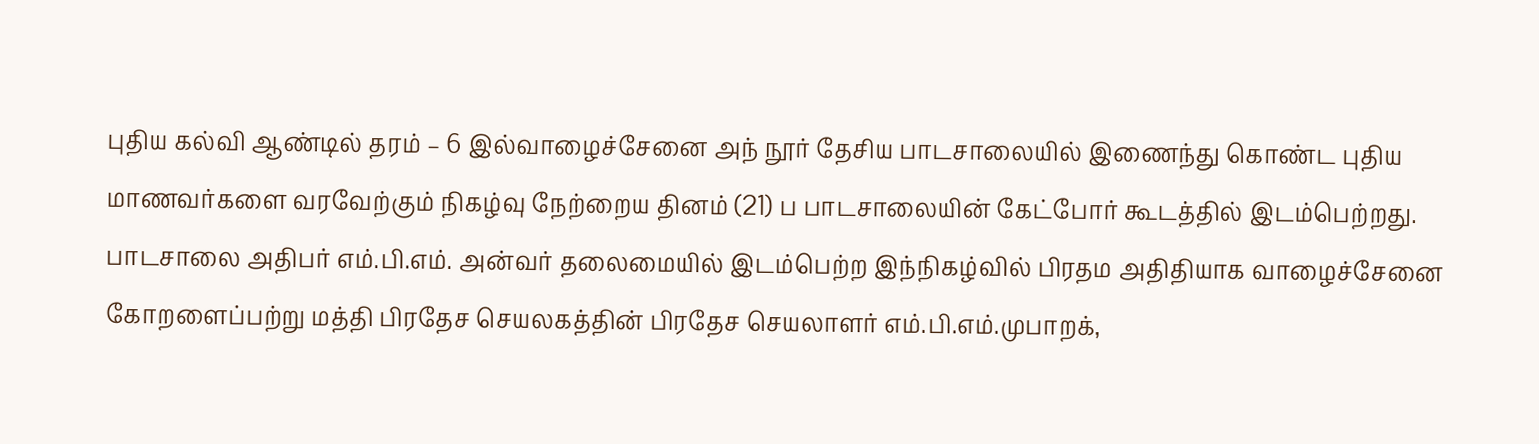புதிய கல்வி ஆண்டில் தரம் – 6 இல்வாழைச்சேனை அந் நூர் தேசிய பாடசாலையில் இணைந்து கொண்ட புதிய மாணவர்களை வரவேற்கும் நிகழ்வு நேற்றைய தினம் (21) ப பாடசாலையின் கேட்போர் கூடத்தில் இடம்பெற்றது.
பாடசாலை அதிபர் எம்.பி.எம். அன்வர் தலைமையில் இடம்பெற்ற இந்நிகழ்வில் பிரதம அதிதியாக வாழைச்சேனை கோறளைப்பற்று மத்தி பிரதேச செயலகத்தின் பிரதேச செயலாளர் எம்.பி.எம்.முபாறக்,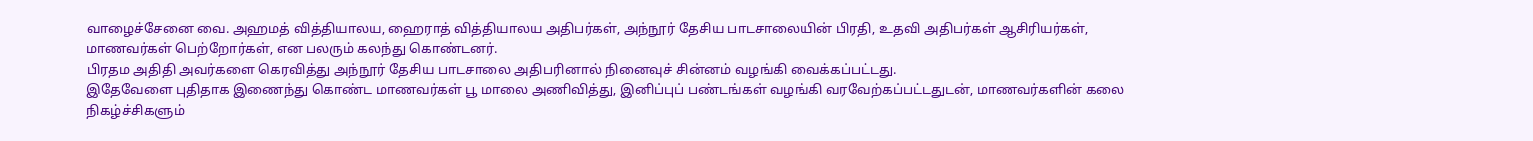வாழைச்சேனை வை. அஹமத் வித்தியாலய, ஹைராத் வித்தியாலய அதிபர்கள், அந்நூர் தேசிய பாடசாலையின் பிரதி, உதவி அதிபர்கள் ஆசிரியர்கள், மாணவர்கள் பெற்றோர்கள், என பலரும் கலந்து கொண்டனர்.
பிரதம அதிதி அவர்களை கெரவித்து அந்நூர் தேசிய பாடசாலை அதிபரினால் நினைவுச் சின்னம் வழங்கி வைக்கப்பட்டது.
இதேவேளை புதிதாக இணைந்து கொண்ட மாணவர்கள் பூ மாலை அணிவித்து, இனிப்புப் பண்டங்கள் வழங்கி வரவேற்கப்பட்டதுடன், மாணவர்களின் கலை நிகழ்ச்சிகளும்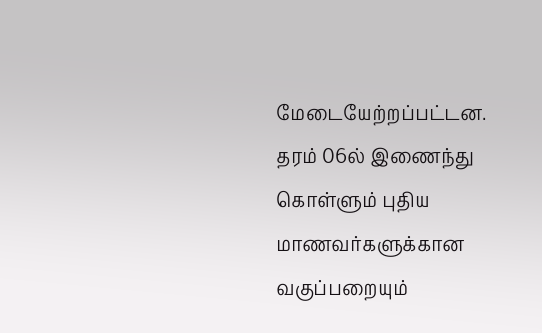மேடையேற்றப்பட்டன.
தரம் 06ல் இணைந்து கொள்ளும் புதிய மாணவர்களுக்கான வகுப்பறையும்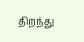திறந்து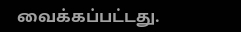வைக்கப்பட்டது.